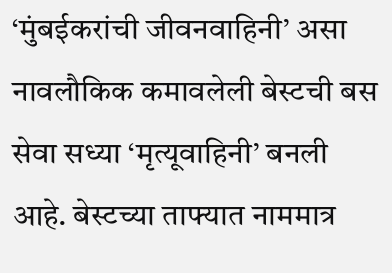‘मुंबईकरांची जीवनवाहिनी’ असा नावलौकिक कमावलेली बेस्टची बस सेवा सध्या ‘मृत्यूवाहिनी’ बनली आहे. बेस्टच्या ताफ्यात नाममात्र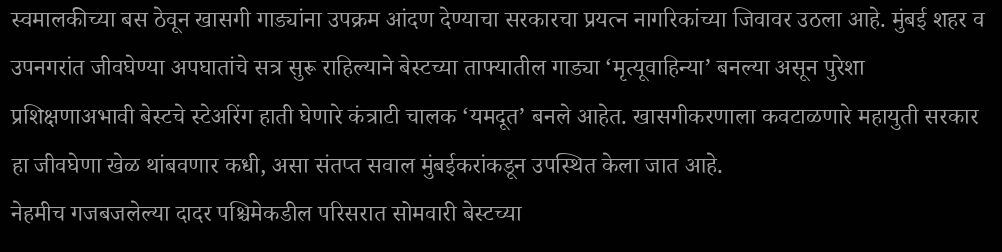स्वमालकीच्या बस ठेवून खासगी गाड्यांना उपक्रम आंदण देण्याचा सरकारचा प्रयत्न नागरिकांच्या जिवावर उठला आहे. मुंबई शहर व उपनगरांत जीवघेण्या अपघातांचे सत्र सुरू राहिल्याने बेस्टच्या ताफ्यातील गाड्या ‘मृत्यूवाहिन्या’ बनल्या असून पुरेशा प्रशिक्षणाअभावी बेस्टचे स्टेअरिंग हाती घेणारे कंत्राटी चालक ‘यमदूत’ बनले आहेत. खासगीकरणाला कवटाळणारे महायुती सरकार हा जीवघेणा खेळ थांबवणार कधी, असा संतप्त सवाल मुंबईकरांकडून उपस्थित केला जात आहे.
नेहमीच गजबजलेल्या दादर पश्चिमेकडील परिसरात सोमवारी बेस्टच्या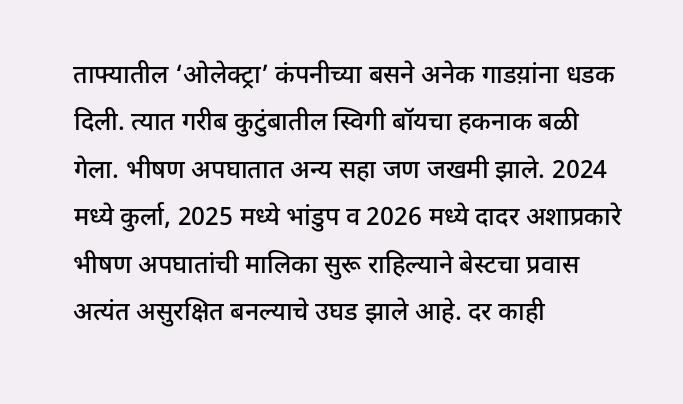ताफ्यातील ‘ओलेक्ट्रा’ कंपनीच्या बसने अनेक गाडय़ांना धडक दिली. त्यात गरीब कुटुंबातील स्विगी बॉयचा हकनाक बळी गेला. भीषण अपघातात अन्य सहा जण जखमी झाले. 2024 मध्ये कुर्ला, 2025 मध्ये भांडुप व 2026 मध्ये दादर अशाप्रकारे भीषण अपघातांची मालिका सुरू राहिल्याने बेस्टचा प्रवास अत्यंत असुरक्षित बनल्याचे उघड झाले आहे. दर काही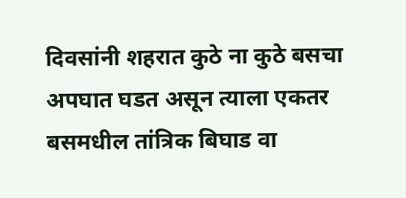दिवसांनी शहरात कुठे ना कुठे बसचा अपघात घडत असून त्याला एकतर बसमधील तांत्रिक बिघाड वा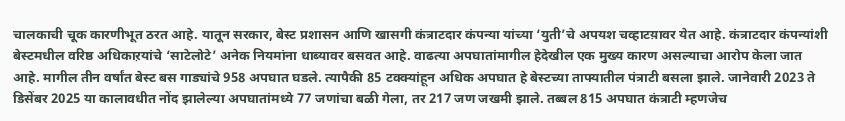चालकाची चूक कारणीभूत ठरत आहे. यातून सरकार, बेस्ट प्रशासन आणि खासगी कंत्राटदार कंपन्या यांच्या ‘युती’चे अपयश चव्हाटय़ावर येत आहे. कंत्राटदार कंपन्यांशी बेस्टमधील वरिष्ठ अधिकाऱयांचे ‘साटेलोटे’ अनेक नियमांना धाब्यावर बसवत आहे. वाढत्या अपघातांमागील हेदेखील एक मुख्य कारण असल्याचा आरोप केला जात आहे. मागील तीन वर्षांत बेस्ट बस गाड्यांचे 958 अपघात घडले. त्यापैकी 85 टक्क्यांहून अधिक अपघात हे बेस्टच्या ताफ्यातील पंत्राटी बसला झाले. जानेवारी 2023 ते डिसेंबर 2025 या कालावधीत नोंद झालेल्या अपघातांमध्ये 77 जणांचा बळी गेला, तर 217 जण जखमी झाले. तब्बल 815 अपघात कंत्राटी म्हणजेच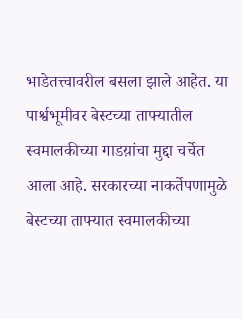भाडेतत्त्वावरील बसला झाले आहेत. या पार्श्वभूमीवर बेस्टच्या ताफ्यातील स्वमालकीच्या गाडय़ांचा मुद्दा चर्चेत आला आहे. सरकारच्या नाकर्तेपणामुळे बेस्टच्या ताफ्यात स्वमालकीच्या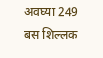अवघ्या 249 बस शिल्लक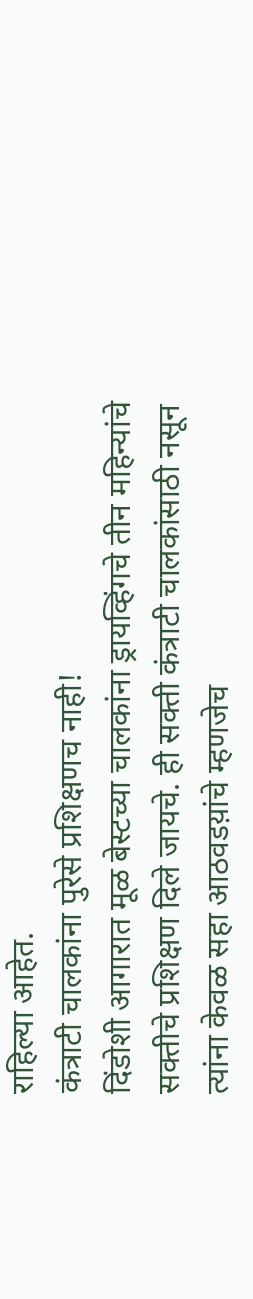राहिल्या आहेत.
कंत्राटी चालकांना पुरेसे प्रशिक्षणच नाही!
दिंडोशी आगारात मूळ बेस्टच्या चालकांना ड्रायव्हिंगचे तीन महिन्यांचे सक्तीचे प्रशिक्षण दिले जायचे. ही सक्ती कंत्राटी चालकांसाठी नसून त्यांना केवळ सहा आठवडय़ांचे म्हणजेच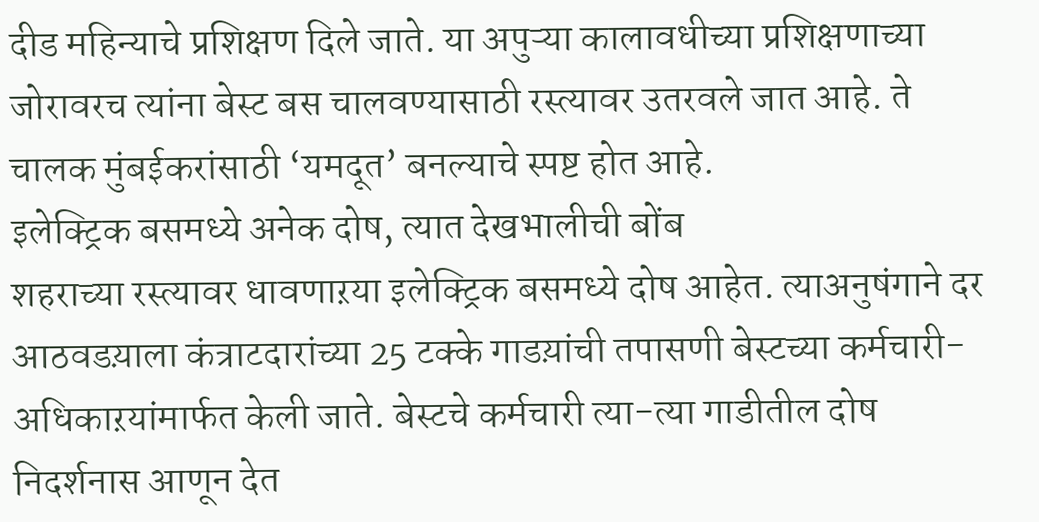दीड महिन्याचे प्रशिक्षण दिले जाते. या अपुऱ्या कालावधीच्या प्रशिक्षणाच्या जोरावरच त्यांना बेस्ट बस चालवण्यासाठी रस्त्यावर उतरवले जात आहे. ते चालक मुंबईकरांसाठी ‘यमदूत’ बनल्याचे स्पष्ट होत आहे.
इलेक्ट्रिक बसमध्ये अनेक दोष, त्यात देखभालीची बोंब
शहराच्या रस्त्यावर धावणाऱया इलेक्ट्रिक बसमध्ये दोष आहेत. त्याअनुषंगाने दर आठवडय़ाला कंत्राटदारांच्या 25 टक्के गाडय़ांची तपासणी बेस्टच्या कर्मचारी-अधिकाऱयांमार्फत केली जाते. बेस्टचे कर्मचारी त्या-त्या गाडीतील दोष निदर्शनास आणून देत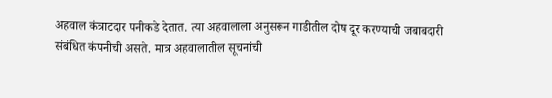अहवाल कंत्राटदार पनीकडे देतात. त्या अहवालाला अनुसरून गाडीतील दोष दूर करण्याची जबाबदारी संबंधित कंपनीची असते. मात्र अहवालातील सूचनांची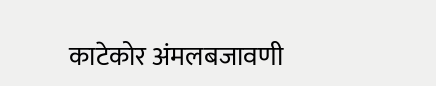काटेकोर अंमलबजावणी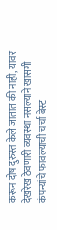करून दोष दुरुस्त केले जातात की नाही, यावर देखरेख ठेवणारी व्यवस्था नसल्याने खासगी कंपन्यांचे फावल्याची चर्चा बेस्ट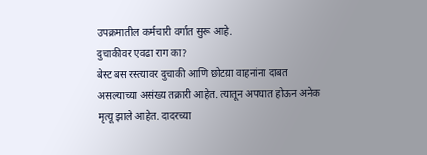उपक्रमातील कर्मचारी वर्गात सुरू आहे.
दुचाकीवर एवढा राग का?
बेस्ट बस रस्त्यावर दुचाकी आणि छोटय़ा वाहनांना दाबत असल्याच्या असंख्य तक्रारी आहेत. त्यातून अपघात होऊन अनेक मृत्यू झाले आहेत. दादरच्या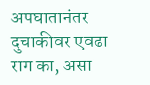अपघातानंतर दुचाकीवर एवढा राग का, असा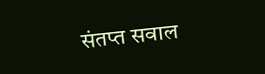संतप्त सवाल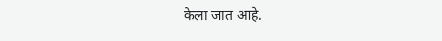केला जात आहे.